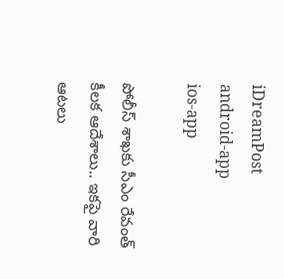iDreamPost
android-app
ios-app

పోలీస్ శాఖకు సీఎం రేవంత్ కీలక ఆదేశాలు.. ఇకపై వారి ఆటలు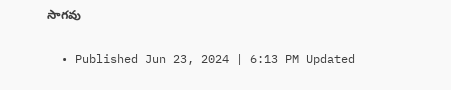సాగవు

  • Published Jun 23, 2024 | 6:13 PM Updated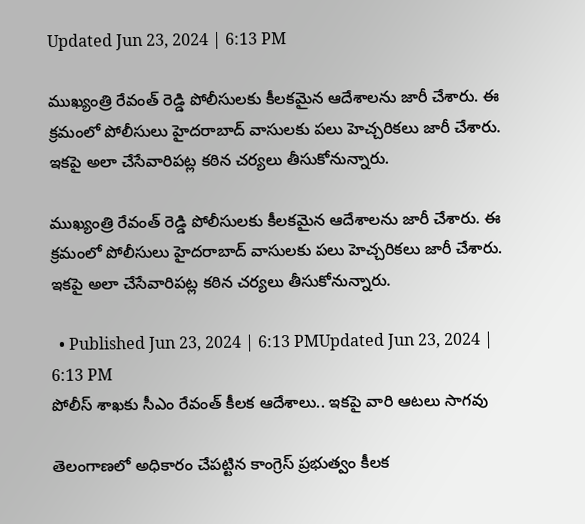Updated Jun 23, 2024 | 6:13 PM

ముఖ్యంత్రి రేవంత్ రెడ్డి పోలీసులకు కీలకమైన ఆదేశాలను జారీ చేశారు. ఈ క్రమంలో పోలీసులు హైదరాబాద్ వాసులకు పలు హెచ్చరికలు జారీ చేశారు. ఇకపై అలా చేసేవారిపట్ల కఠిన చర్యలు తీసుకోనున్నారు.

ముఖ్యంత్రి రేవంత్ రెడ్డి పోలీసులకు కీలకమైన ఆదేశాలను జారీ చేశారు. ఈ క్రమంలో పోలీసులు హైదరాబాద్ వాసులకు పలు హెచ్చరికలు జారీ చేశారు. ఇకపై అలా చేసేవారిపట్ల కఠిన చర్యలు తీసుకోనున్నారు.

  • Published Jun 23, 2024 | 6:13 PMUpdated Jun 23, 2024 | 6:13 PM
పోలీస్ శాఖకు సీఎం రేవంత్ కీలక ఆదేశాలు.. ఇకపై వారి ఆటలు సాగవు

తెలంగాణలో అధికారం చేపట్టిన కాంగ్రెస్ ప్రభుత్వం కీలక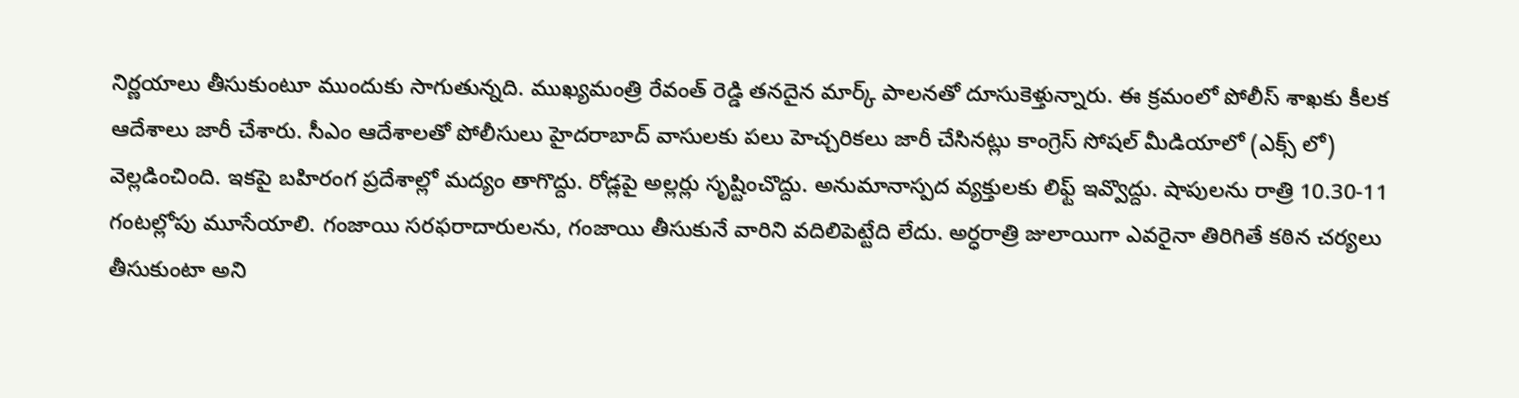నిర్ణయాలు తీసుకుంటూ ముందుకు సాగుతున్నది. ముఖ్యమంత్రి రేవంత్ రెడ్డి తనదైన మార్క్ పాలనతో దూసుకెళ్తున్నారు. ఈ క్రమంలో పోలీస్ శాఖకు కీలక ఆదేశాలు జారీ చేశారు. సీఎం ఆదేశాలతో పోలీసులు హైదరాబాద్ వాసులకు పలు హెచ్చరికలు జారీ చేసినట్లు కాంగ్రెస్ సోషల్ మీడియాలో (ఎక్స్ లో) వెల్లడించింది. ఇకపై బహిరంగ ప్రదేశాల్లో మద్యం తాగొద్దు. రోడ్లపై అల్లర్లు సృష్టించొద్దు. అనుమానాస్పద వ్యక్తులకు లిఫ్ట్ ఇవ్వొద్దు. షాపులను రాత్రి 10.30-11 గంటల్లోపు మూసేయాలి. గంజాయి సరఫరాదారులను, గంజాయి తీసుకునే వారిని వదిలిపెట్టేది లేదు. అర్ధరాత్రి జులాయిగా ఎవరైనా తిరిగితే కఠిన చర్యలు తీసుకుంటా అని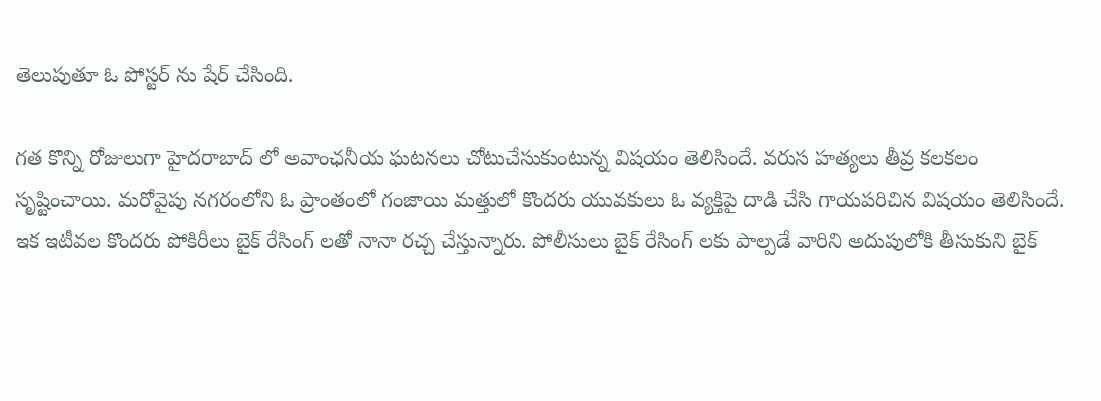తెలుపుతూ ఓ పోస్టర్ ను షేర్ చేసింది.

గత కొన్ని రోజులుగా హైదరాబాద్ లో అవాంఛనీయ ఘటనలు చోటుచేసుకుంటున్న విషయం తెలిసిందే. వరుస హత్యలు తీవ్ర కలకలం సృష్టించాయి. మరోవైపు నగరంలోని ఓ ప్రాంతంలో గంజాయి మత్తులో కొందరు యువకులు ఓ వ్యక్తిపై దాడి చేసి గాయపరిచిన విషయం తెలిసిందే. ఇక ఇటీవల కొందరు పోకిరీలు బైక్ రేసింగ్ లతో నానా రచ్చ చేస్తున్నారు. పోలీసులు బైక్ రేసింగ్ లకు పాల్పడే వారిని అదుపులోకి తీసుకుని బైక్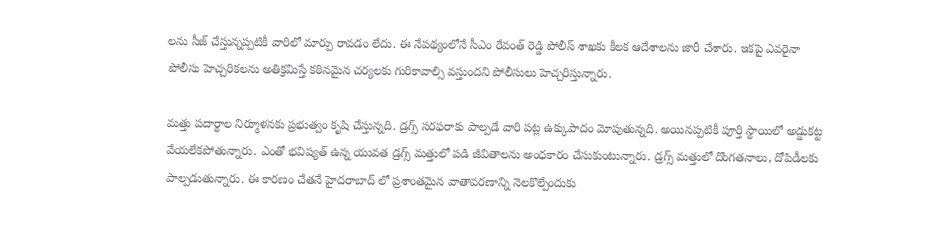లను సీజ్ చేస్తున్నప్పటికీ వారిలో మార్పు రావడం లేదు. ఈ నేపథ్యంలోనే సీఎం రేవంత్ రెడ్డి పోలీస్ శాఖకు కీలక ఆదేశాలను జారీ చేశారు. ఇకపై ఎవరైనా పోలీసు హెచ్చరికలను అతిక్రమిస్తే కఠినమైన చర్యలకు గురికావాల్సి వస్తుందని పోలీసులు హెచ్చరిస్తున్నారు.

మత్తు పదార్థాల నిర్మూళనకు ప్రభుత్వం కృషి చేస్తున్నది. డ్రగ్స్ సరఫరాకు పాల్పడే వారి పట్ల ఉక్కుపాదం మోపుతున్నది. అయినప్పటికీ పూర్తి స్థాయిలో అడ్డుకట్ట వేయలేకపోతున్నారు. ఎంతో భవిష్యత్ ఉన్న యువత డ్రగ్స్ మత్తులో పడి జీవితాలను అంధకారం చేసుకుంటున్నారు. డ్రగ్స్ మత్తులో దొంగతనాలు, దోపిడీలకు పాల్పడుతున్నారు. ఈ కారణం చేతనే హైదరాబాద్ లో ప్రశాంతమైన వాతావరణాన్ని నెలకొల్పేందుకు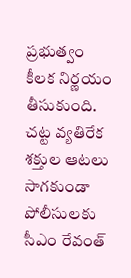ప్రభుత్వం కీలక నిర్ణయం తీసుకుంది. చట్ట వ్యతిరేక శక్తుల ఆటలు సాగకుండా పోలీసులకు సీఎం రేవంత్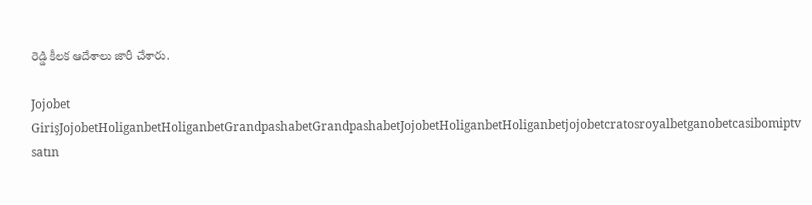రెడ్డి కీలక ఆదేశాలు జారీ చేశారు.

Jojobet GirişJojobetHoliganbetHoliganbetGrandpashabetGrandpashabetJojobetHoliganbetHoliganbetjojobetcratosroyalbetganobetcasibomiptv satın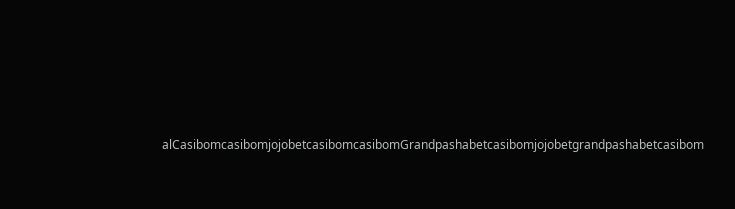alCasibomcasibomjojobetcasibomcasibomGrandpashabetcasibomjojobetgrandpashabetcasibom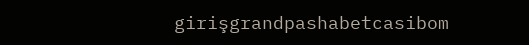girişgrandpashabetcasibom